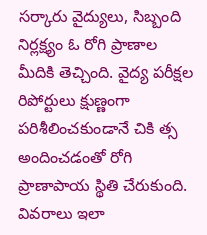సర్కారు వైద్యులు, సిబ్బంది నిర్లక్ష్యం ఓ రోగి ప్రాణాల మీదికి తెచ్చింది. వైద్య పరీక్షల రిపోర్టులు క్షుణ్ణంగా పరిశీలించకుండానే చికి త్స అందించడంతో రోగి ప్రాణాపాయ స్థితి చేరుకుంది. వివరాలు ఇలా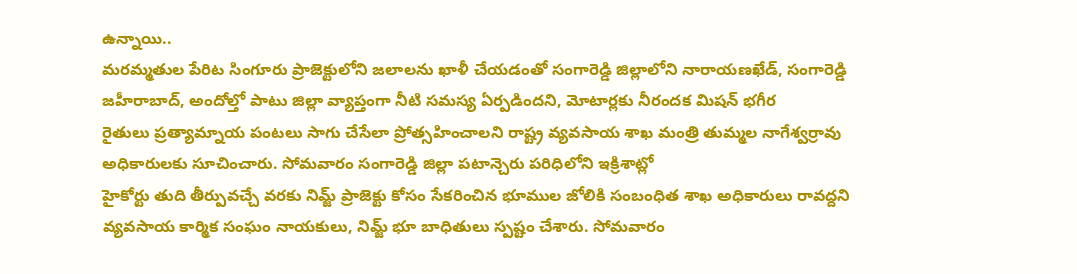ఉన్నాయి..
మరమ్మతుల పేరిట సింగూరు ప్రాజెక్టులోని జలాలను ఖాళీ చేయడంతో సంగారెడ్డి జిల్లాలోని నారాయణఖేడ్, సంగారెడ్డి జహీరాబాద్, అందోల్తో పాటు జిల్లా వ్యాప్తంగా నీటి సమస్య ఏర్పడిందని, మోటార్లకు నీరందక మిషన్ భగీర
రైతులు ప్రత్యామ్నాయ పంటలు సాగు చేసేలా ప్రోత్సహించాలని రాష్ట్ర వ్యవసాయ శాఖ మంత్రి తుమ్మల నాగేశ్వర్రావు అధికారులకు సూచించారు. సోమవారం సంగారెడ్డి జిల్లా పటాన్చెరు పరిధిలోని ఇక్రిశాట్లో
హైకోర్టు తుది తీర్పువచ్చే వరకు నిమ్జ్ ప్రాజెక్టు కోసం సేకరించిన భూముల జోలికి సంబంధిత శాఖ అధికారులు రావద్దని వ్యవసాయ కార్మిక సంఘం నాయకులు, నిమ్జ్ భూ బాధితులు స్పష్టం చేశారు. సోమవారం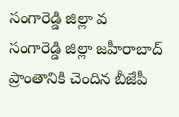సంగారెడ్డి జిల్లా వ
సంగారెడ్డి జిల్లా జహీరాబాద్ ప్రాంతానికి చెందిన బీజేపీ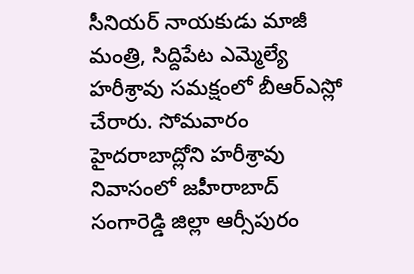సీనియర్ నాయకుడు మాజీ మంత్రి, సిద్దిపేట ఎమ్మెల్యే హరీశ్రావు సమక్షంలో బీఆర్ఎస్లో చేరారు. సోమవారం హైదరాబాద్లోని హరీశ్రావు నివాసంలో జహీరాబాద్
సంగారెడ్డి జిల్లా ఆర్సీపురం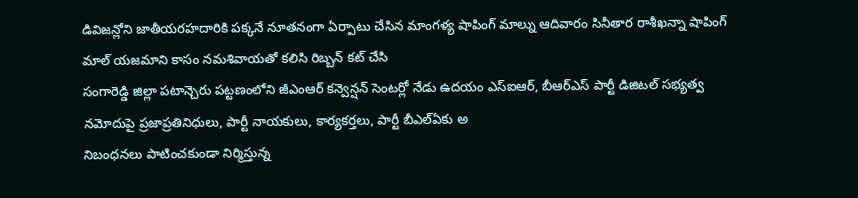డివిజన్లోని జాతీయరహదారికి పక్కనే నూతనంగా ఏర్పాటు చేసిన మాంగళ్య షాపింగ్ మాల్ను ఆదివారం సినీతార రాశీఖన్నా షాపింగ్ మాల్ యజమాని కాసం నమశివాయతో కలిసి రిబ్బన్ కట్ చేసి
సంగారెడ్డి జిల్లా పటాన్చెరు పట్టణంలోని జీఎంఆర్ కన్వెన్షన్ సెంటర్లో నేడు ఉదయం ఎస్ఐఆర్, బీఆర్ఎస్ పార్టీ డిజిటల్ సభ్యత్వ నమోదుపై ప్రజాప్రతినిధులు, పార్టీ నాయకులు, కార్యకర్తలు, పార్టీ బీఎల్ఏకు అ
నిబంధనలు పాటించకుండా నిర్మిస్తున్న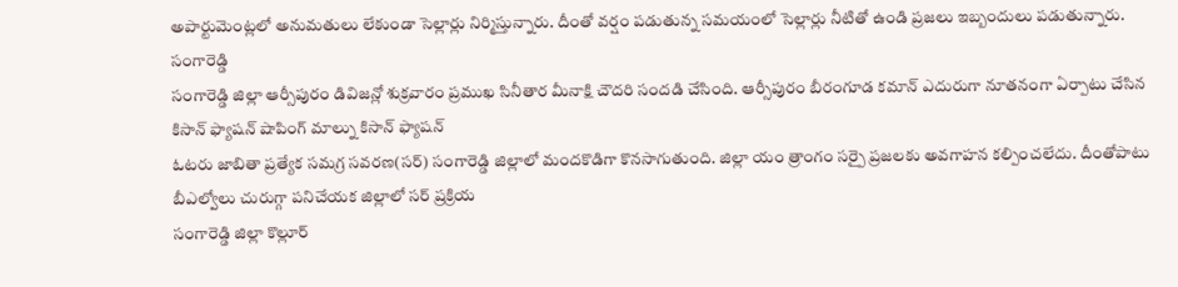అపార్టుమెంట్లలో అనుమతులు లేకుండా సెల్లార్లు నిర్మిస్తున్నారు. దీంతో వర్షం పడుతున్న సమయంలో సెల్లార్లు నీటితో ఉండి ప్రజలు ఇబ్బందులు పడుతున్నారు. సంగారెడ్డి
సంగారెడ్డి జిల్లా ఆర్సీపురం డివిజన్లో శుక్రవారం ప్రముఖ సినీతార మీనాక్షి చౌదరి సందడి చేసింది. ఆర్సీపురం బీరంగూడ కమాన్ ఎదురుగా నూతనంగా ఏర్పాటు చేసిన కిసాన్ ఫ్యాషన్ షాపింగ్ మాల్ను కిసాన్ ఫ్యాషన్
ఓటరు జాబితా ప్రత్యేక సమగ్ర సవరణ(సర్) సంగారెడ్డి జిల్లాలో మందకొడిగా కొనసాగుతుంది. జిల్లా యం త్రాంగం సర్పై ప్రజలకు అవగాహన కల్పించలేదు. దీంతోపాటు బీఎల్వోలు చురుగ్గా పనిచేయక జిల్లాలో సర్ ప్రక్రియ
సంగారెడ్డి జిల్లా కొల్లూర్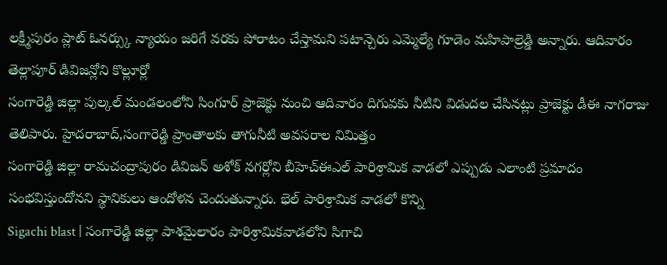లక్ష్మీపురం ప్లాట్ ఓనర్స్కు న్యాయం జరిగే వరకు పోరాటం చేస్తామని పటాన్చెరు ఎమ్మెల్యే గూడెం మహిపాల్రెడ్డి అన్నారు. ఆదివారం తెల్లాపూర్ డివిజన్లోని కొల్లూర్లో
సంగారెడ్డి జిల్లా పుల్కల్ మండలంలోని సింగూర్ ప్రాజెక్టు నుంచి ఆదివారం దిగువకు నీటిని విడుదల చేసినట్లు ప్రాజెక్టు డీఈ నాగరాజు తెలిపారు. హైదరాబాద్,సంగారెడ్డి ప్రాంతాలకు తాగునీటి అవసరాల నిమిత్తం
సంగారెడ్డి జిల్లా రామచంద్రాపురం డివిజన్ అశోక్ నగర్లోని బీహెచ్ఈఎల్ పారిశ్రామిక వాడలో ఎప్పుడు ఎలాంటి ప్రమాదం సంభవిస్తుందోనని స్థానికులు ఆందోళన చెందుతున్నారు. భెల్ పారిశ్రామిక వాడలో కొన్ని
Sigachi blast | సంగారెడ్డి జిల్లా పాశమైలారం పారిశ్రామికవాడలోని సిగాచి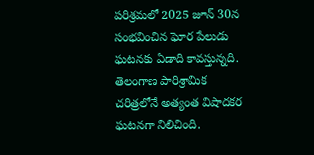పరిశ్రమలో 2025 జూన్ 30న సంభవించిన ఘోర పేలుడు ఘటనకు ఏడాది కావస్తున్నది. తెలంగాణ పారిశ్రామిక చరిత్రలోనే అత్యంత విషాదకర ఘటనగా నిలిచింది.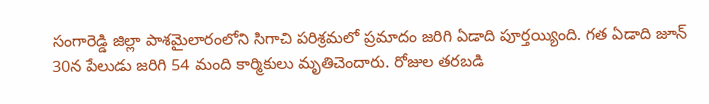సంగారెడ్డి జిల్లా పాశమైలారంలోని సిగాచి పరిశ్రమలో ప్రమాదం జరిగి ఏడాది పూర్తయ్యింది. గత ఏడాది జూన్ 30న పేలుడు జరిగి 54 మంది కార్మికులు మృతిచెందారు. రోజుల తరబడి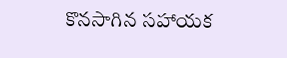కొనసాగిన సహాయక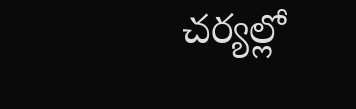చర్యల్లో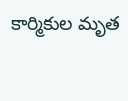కార్మికుల మృత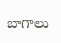బాగాలు